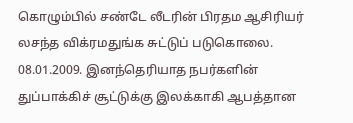கொழும்பில் சண்டே லீடரின் பிரதம ஆசிரியர் லசந்த விக்ரமதுங்க சுட்டுப் படுகொலை.
08.01.2009. இனந்தெரியாத நபர்களின் துப்பாக்கிச் சூட்டுக்கு இலக்காகி ஆபத்தான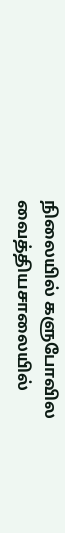நிலையில் களுபோவில வைத்தியசாலையில்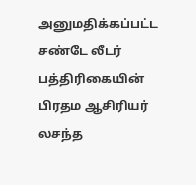அனுமதிக்கப்பட்ட சண்டே லீடர் பத்திரிகையின் பிரதம ஆசிரியர் லசந்த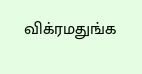விக்ரமதுங்க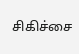சிகிச்சை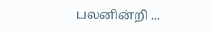பலனின்றி ...